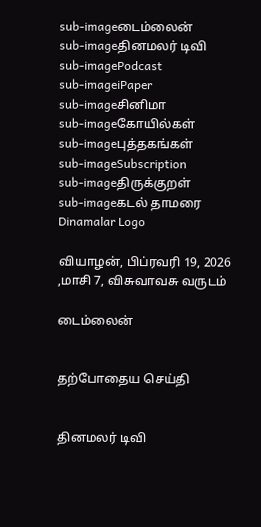sub-imageடைம்லைன்
sub-imageதினமலர் டிவி
sub-imagePodcast
sub-imageiPaper
sub-imageசினிமா
sub-imageகோயில்கள்
sub-imageபுத்தகங்கள்
sub-imageSubscription
sub-imageதிருக்குறள்
sub-imageகடல் தாமரை
Dinamalar Logo

வியாழன், பிப்ரவரி 19, 2026 ,மாசி 7, விசுவாவசு வருடம்

டைம்லைன்


தற்போதைய செய்தி


தினமலர் டிவி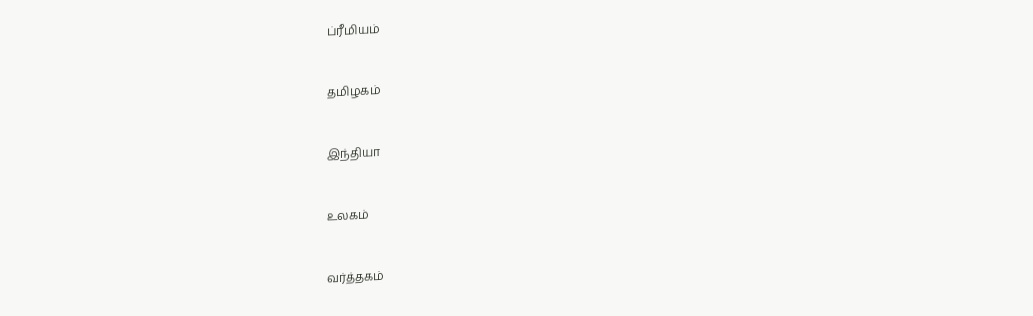ப்ரீமியம்


தமிழகம்


இந்தியா


உலகம்


வர்த்தகம்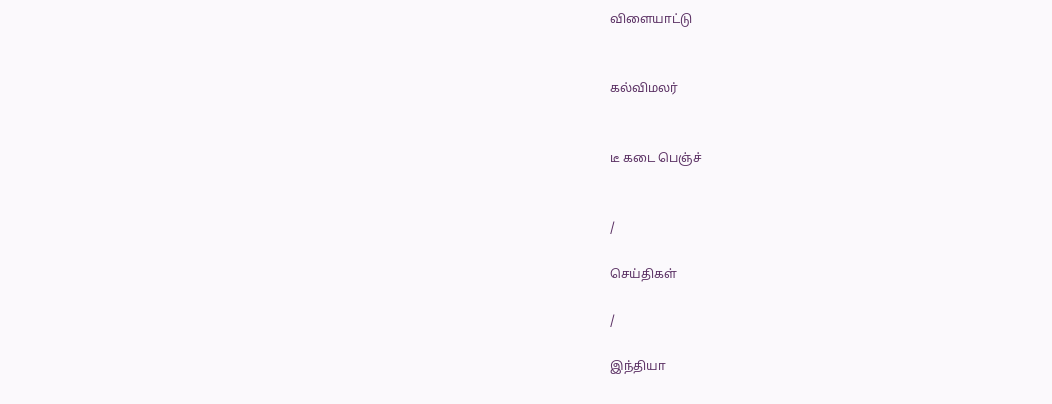விளையாட்டு


கல்விமலர்


டீ கடை பெஞ்ச்


/

செய்திகள்

/

இந்தியா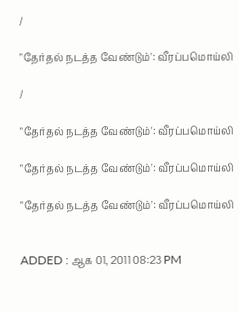/

"தேர்தல் நடத்த வேண்டும்': வீரப்பமொய்லி

/

"தேர்தல் நடத்த வேண்டும்': வீரப்பமொய்லி

"தேர்தல் நடத்த வேண்டும்': வீரப்பமொய்லி

"தேர்தல் நடத்த வேண்டும்': வீரப்பமொய்லி


ADDED : ஆக 01, 2011 08:23 PM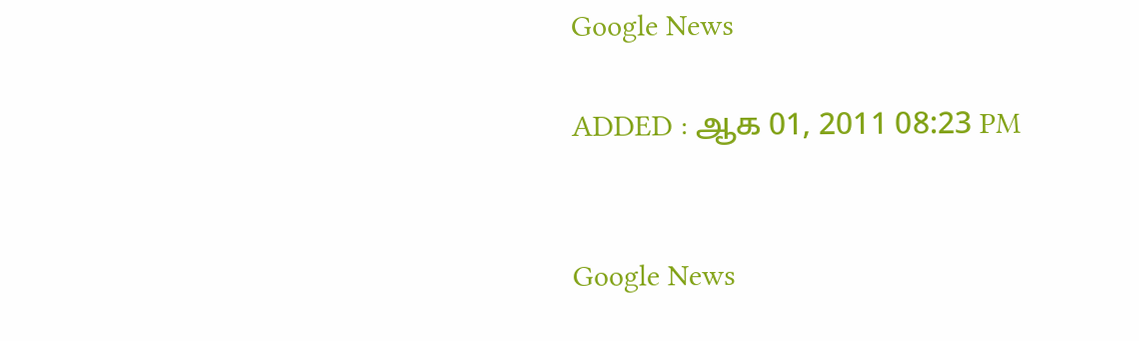Google News

ADDED : ஆக 01, 2011 08:23 PM


Google News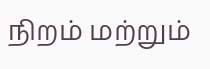நிறம் மற்றும்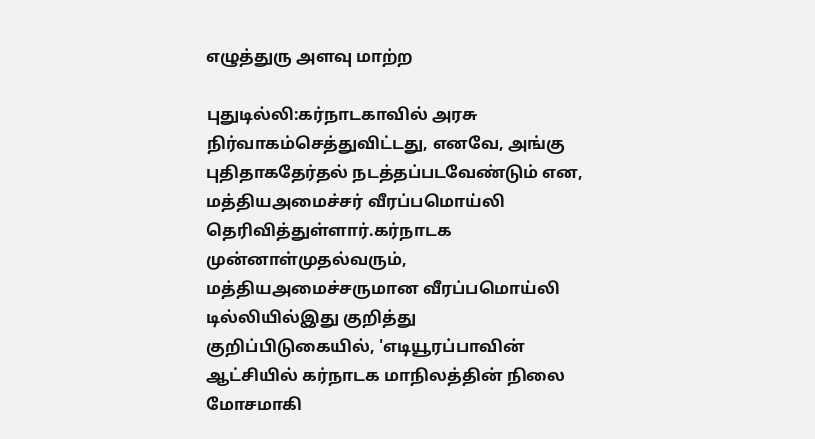எழுத்துரு அளவு மாற்ற

புதுடில்லி:கர்நாடகாவில் அரசு நிர்வாகம்செத்துவிட்டது, எனவே, அங்கு புதிதாகதேர்தல் நடத்தப்படவேண்டும் என, மத்தியஅமைச்சர் வீரப்பமொய்லி தெரிவித்துள்ளார்.கர்நாடக முன்னாள்முதல்வரும், மத்தியஅமைச்சருமான வீரப்பமொய்லி டில்லியில்இது குறித்து குறிப்பிடுகையில், 'எடியூரப்பாவின் ஆட்சியில் கர்நாடக மாநிலத்தின் நிலை மோசமாகி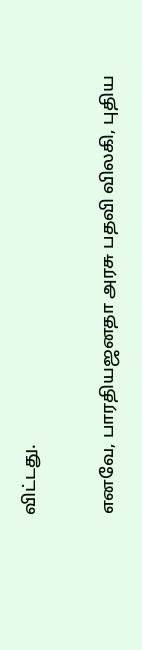விட்டது.

எனவே, பாரதியஜனதா அரசு பதவி விலகி, புதிய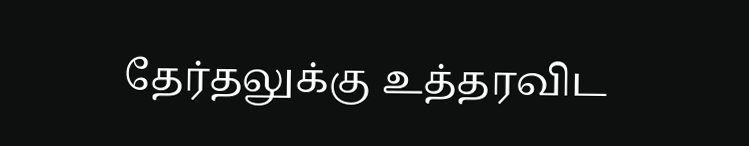தேர்தலுக்கு உத்தரவிட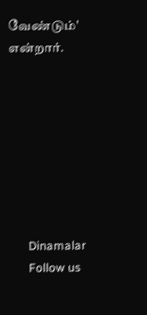வேண்டும்' என்றார்.








      Dinamalar
      Follow us